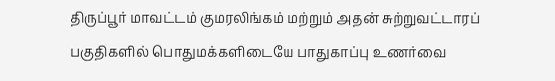திருப்பூர் மாவட்டம் குமரலிங்கம் மற்றும் அதன் சுற்றுவட்டாரப் பகுதிகளில் பொதுமக்களிடையே பாதுகாப்பு உணர்வை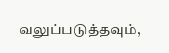வலுப்படுத்தவும்,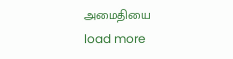அமைதியை
load more